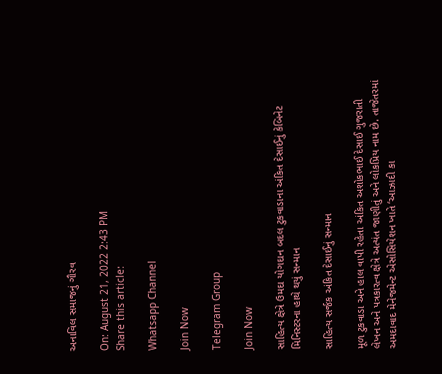અનાવિલ સમાજનું ગૌરવ

On: August 21, 2022 2:43 PM
Share this article:

Whatsapp Channel

Join Now

Telegram Group

Join Now

સાહિત્ય ક્ષેત્રે ઉમદા યોગદાન બદલ ટુકવાડાના અંકિત દેસાઈનું કેબિનેટ મિનિસ્ટરના હાથે થયું સન્માન

સાહિત્ય સર્જક અંકિત દેસાઈનું સન્માન

મૂળ ટુકવાડા અને હાલ વાપી રહેતા અંકિત અશોકભાઈ દેસાઈ ગુજરાતી લેખન અને પત્રકારત્વ ક્ષેત્રે અત્યંત જાણીતું અને લોકપ્રિય નામ છે. તાજેતરમાં અમદાવાદ મેનેજમેન્ટ એસોસિયેશન ખાતે ‘આઝાદી કા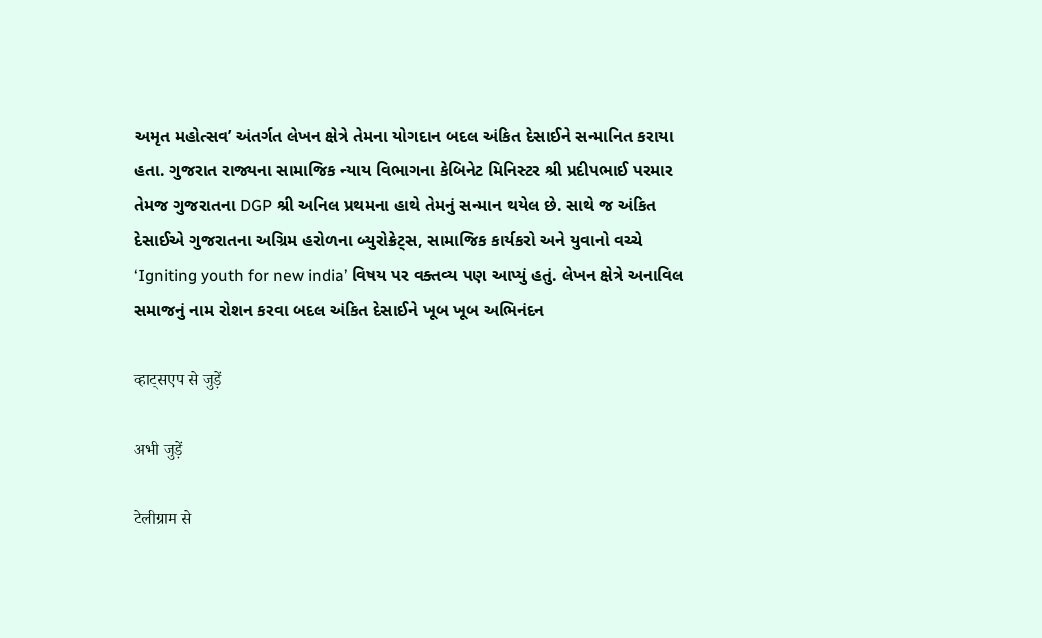અમૃત મહોત્સવ’ અંતર્ગત લેખન ક્ષેત્રે તેમના યોગદાન બદલ અંકિત દેસાઈને સન્માનિત કરાયા હતા. ગુજરાત રાજ્યના સામાજિક ન્યાય વિભાગના કેબિનેટ મિનિસ્ટર શ્રી પ્રદીપભાઈ પરમાર તેમજ ગુજરાતના DGP શ્રી અનિલ પ્રથમના હાથે તેમનું સન્માન થયેલ છે. સાથે જ અંકિત દેસાઈએ ગુજરાતના અગ્રિમ હરોળના બ્યુરોક્રેટ્સ, સામાજિક કાર્યકરો અને યુવાનો વચ્ચે ‘Igniting youth for new india’ વિષય પર વક્તવ્ય પણ આપ્યું હતું. લેખન ક્ષેત્રે અનાવિલ સમાજનું નામ રોશન કરવા બદલ અંકિત દેસાઈને ખૂબ ખૂબ અભિનંદન

व्हाट्सएप से जुड़ें

अभी जुड़ें

टेलीग्राम से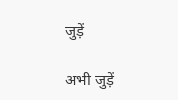जुड़ें

अभी जुड़ें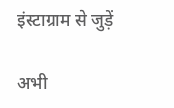इंस्टाग्राम से जुड़ें

अभी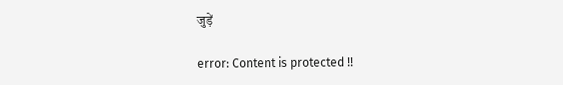जुड़ें

error: Content is protected !!